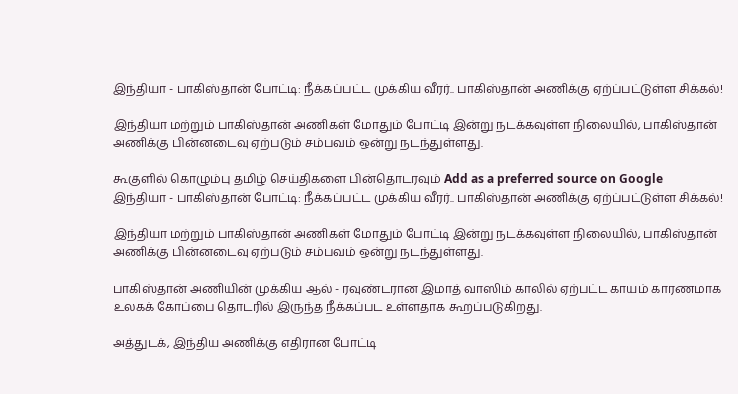இந்தியா - பாகிஸ்தான் போட்டி: நீக்கப்பட்ட முக்கிய வீரர்.. பாகிஸ்தான் அணிக்கு ஏற்ப்பட்டுள்ள சிக்கல்!

இந்தியா மற்றும் பாகிஸ்தான் அணிகள் மோதும் போட்டி இன்று நடக்கவுள்ள நிலையில், பாகிஸ்தான் அணிக்கு பின்னடைவு ஏற்படும் சம்பவம் ஒன்று நடந்துள்ளது.

கூகுளில் கொழும்பு தமிழ் செய்திகளை பின்தொடரவும் Add as a preferred source on Google
இந்தியா - பாகிஸ்தான் போட்டி: நீக்கப்பட்ட முக்கிய வீரர்.. பாகிஸ்தான் அணிக்கு ஏற்ப்பட்டுள்ள சிக்கல்!

இந்தியா மற்றும் பாகிஸ்தான் அணிகள் மோதும் போட்டி இன்று நடக்கவுள்ள நிலையில், பாகிஸ்தான் அணிக்கு பின்னடைவு ஏற்படும் சம்பவம் ஒன்று நடந்துள்ளது.

பாகிஸ்தான் அணியின் முக்கிய ஆல் - ரவுண்டரான இமாத் வாஸிம் காலில் ஏற்பட்ட காயம் காரணமாக உலகக் கோப்பை தொடரில் இருந்த நீக்கப்பட உள்ளதாக கூறப்படுகிறது.

அத்துடக், இந்திய அணிக்கு எதிரான போட்டி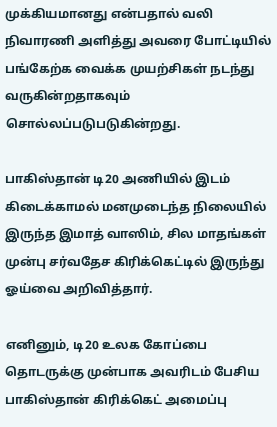முக்கியமானது என்பதால் வலி நிவாரணி அளித்து அவரை போட்டியில் பங்கேற்க வைக்க முயற்சிகள் நடந்து வருகின்றதாகவும் சொல்லப்படுபடுகின்றது.

பாகிஸ்தான் டி20 அணியில் இடம் கிடைக்காமல் மனமுடைந்த நிலையில் இருந்த இமாத் வாஸிம், சில மாதங்கள் முன்பு சர்வதேச கிரிக்கெட்டில் இருந்து ஓய்வை அறிவித்தார்.

எனினும், டி20 உலக கோப்பை தொடருக்கு முன்பாக அவரிடம் பேசிய பாகிஸ்தான் கிரிக்கெட் அமைப்பு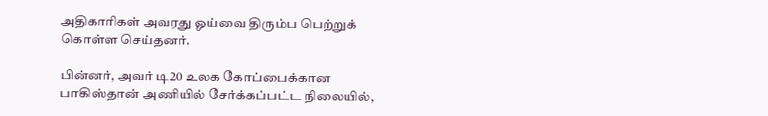அதிகாரிகள் அவரது ஓய்வை திரும்ப பெற்றுக் கொள்ள செய்தனர்.

பின்னர், அவர் டி20 உலக கோப்பைக்கான பாகிஸ்தான் அணியில் சேர்க்கப்பட்ட நிலையில்,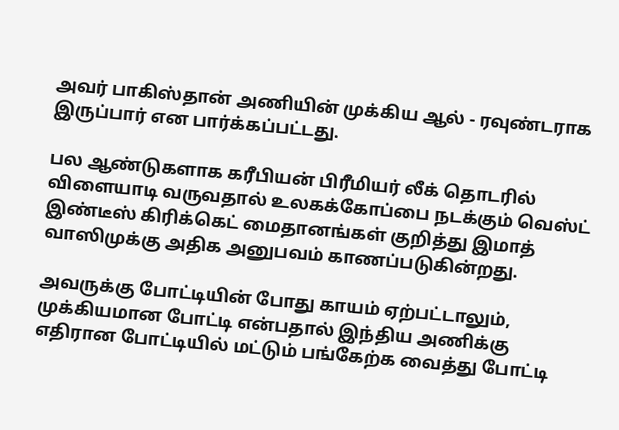அவர் பாகிஸ்தான் அணியின் முக்கிய ஆல் - ரவுண்டராக இருப்பார் என பார்க்கப்பட்டது.

பல ஆண்டுகளாக கரீபியன் பிரீமியர் லீக் தொடரில் விளையாடி வருவதால் உலகக்கோப்பை நடக்கும் வெஸ்ட் இண்டீஸ் கிரிக்கெட் மைதானங்கள் குறித்து இமாத் வாஸிமுக்கு அதிக அனுபவம் காணப்படுகின்றது.

அவருக்கு போட்டியின் போது காயம் ஏற்பட்டாலும், முக்கியமான போட்டி என்பதால் இந்திய அணிக்கு எதிரான போட்டியில் மட்டும் பங்கேற்க வைத்து போட்டி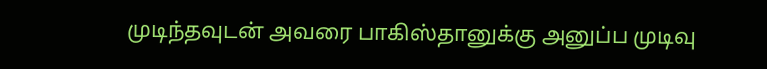முடிந்தவுடன் அவரை பாகிஸ்தானுக்கு அனுப்ப முடிவு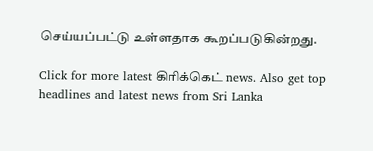செய்யப்பட்டு உள்ளதாக கூறப்படுகின்றது.

Click for more latest கிரிக்கெட் news. Also get top headlines and latest news from Sri Lanka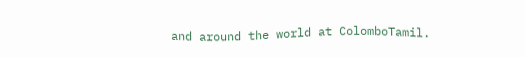and around the world at ColomboTamil.